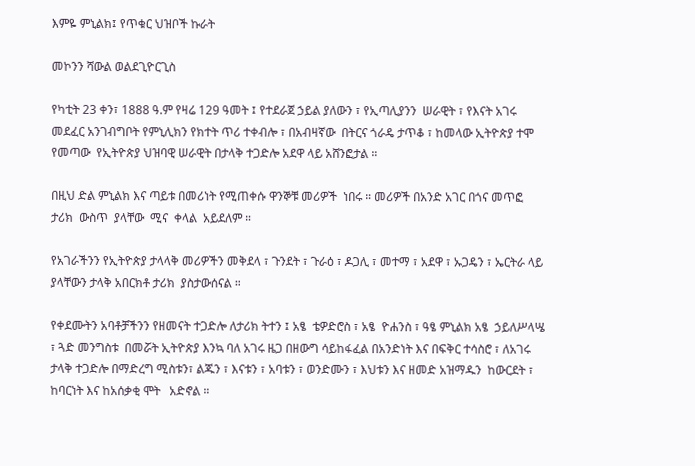እምዬ ምኒልክ፤ የጥቁር ህዝቦች ኩራት

መኮንን ሻውል ወልደጊዮርጊስ

የካቲት 23 ቀን፣ 1888 ዓ.ም የዛሬ 129 ዓመት ፤ የተደራጀ ኃይል ያለውን ፣ የኢጣሊያንን  ሠራዊት ፣ የእናት አገሩ መደፈር አንገብግቦት የምኒሊክን የክተት ጥሪ ተቀብሎ ፣ በአብዛኛው  በትርና ጎራዴ ታጥቆ ፣ ከመላው ኢትዮጵያ ተሞ የመጣው  የኢትዮጵያ ህዝባዊ ሠራዊት በታላቅ ተጋድሎ አደዋ ላይ አሸንፎታል ።

በዚህ ድል ምኒልክ እና ጣይቱ በመሪነት የሚጠቀሱ ዋንኞቹ መሪዎች  ነበሩ ። መሪዎች በአንድ አገር በጎና መጥፎ ታሪክ  ውስጥ  ያላቸው  ሚና  ቀላል  አይደለም ።

የአገራችንን የኢትዮጵያ ታላላቅ መሪዎችን መቅደላ ፣ ጉንደት ፣ ጉራዕ ፣ ዶጋሊ ፣ መተማ ፣ አደዋ ፣ ኡጋዴን ፣ ኤርትራ ላይ ያላቸውን ታላቅ አበርክቶ ታሪክ  ያስታውሰናል ።

የቀደሙትን አባቶቻችንን የዘመናት ተጋድሎ ለታሪክ ትተን ፤ አፄ  ቴዎድሮስ ፣ አፄ  ዮሐንስ ፣ ዓፄ ምኒልክ አፄ  ኃይለሥላሤ ፣ ጓድ መንግስቱ  በመሯት ኢትዮጵያ እንኳ ባለ አገሩ ዜጋ በዘውግ ሳይከፋፈል በአንድነት እና በፍቅር ተሳስሮ ፣ ለአገሩ  ታላቅ ተጋድሎ በማድረግ ሚስቱን፣ ልጁን ፣ እናቱን ፣ አባቱን ፣ ወንድሙን ፣ እህቱን እና ዘመድ አዝማዱን  ከውርደት ፣ ከባርነት እና ከአሰቃቂ ሞት   አድኖል ።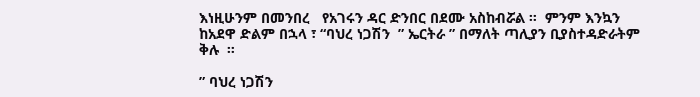እነዚሁንም በመንበረ   የአገሩን ዳር ድንበር በደሙ አስከብሯል ።  ምንም እንኳን ከአደዋ ድልም በኋላ ፣ “ባህረ ነጋሽን  ” ኤርትራ ” በማለት ጣሊያን ቢያስተዳድራትም  ቅሉ  ።

” ባህረ ነጋሽን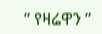” የዛሬዋን ”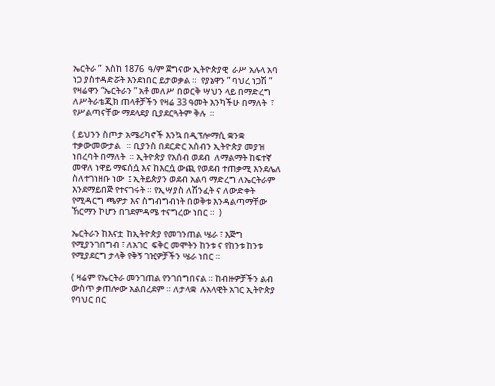ኤርትራ ”  እስከ 1876  ዓ/ም ጀግናው ኢትዮጵያዊ  ራሥ አሉላ አባ ነጋ ያስተዳድሯት እንደነበር ይታወቃል ።  የያኔዋን ” ባህረ ነጋሽ ” የዛሬዋን “ኤርትራን ” አቶ መለሥ በወርቅ ሣህን ላይ በማድረግ  ለሥትራቴጂክ ጠላቶቻችን የዛሬ 33 ዓመት እንካችሁ በማለት  ፣ የሥልጣናቸው ማደላደያ ቢያደርጓትም ቅሉ  ።

( ይህንን ስጦታ አሜሪካኖች እንኳ በዲፕሎማሲ ቋንቋ ተቃውመውታል   ። ቢያንስ በደርድር አሰብን ኢትዮጵያ መያዝ ነበረባት በማለት  ። ኢትዮጵያ የአሰብ ወደብ  ለማልማት ከፍተኛ መዋለ ነዋይ ማፍሰሷ እና ከእርሷ ውጪ የወደብ ተጠቃሚ እንደሌለ ስለተገነዘቡ ነው  ፤ ኢትይጵያን ወደብ አልባ ማድረግ ለኤርትራም እንደማይበጅ የተናገሩት ። የኢሣያስ ለሽንፈት ና ለውድቀት የሚዳርግ ጫዎታ እና ስግብግብነት በወቅቱ እንዳልጣማቸው ኸርማን ኮሆን በገደምዳሜ ተናግረው ነበር ።  )

ኤርትራን ከእናቷ  ከኢትዮጵያ የመገንጠል ሤራ ፣ እጅግ የሚያንገበግብ ፣ ለአገር  ፍቅር መሞትን ከንቱ ና የከንቱ ከንቱ  የሚያደርግ ታላቅ የቅኝ ገዢዎቻችን ሤራ ነበር ።

( ዛሬም የኤርትራ መንገጠል የንገበግበናል ። ከብዙዎቻችን ልብ ውስጥ ቃጠሎው አልበረደም ። ለታላቋ  ሉአላዊት አገር ኢትዮጵያ የባህር በር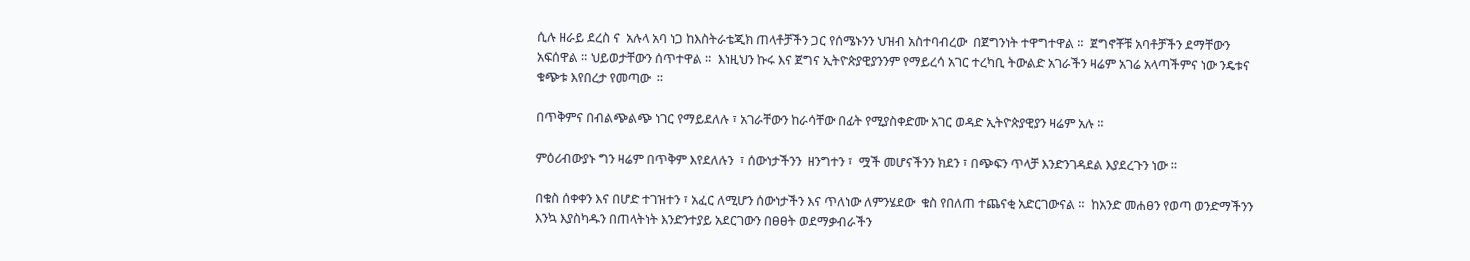ሲሉ ዘራይ ደረስ ና  አሉላ አባ ነጋ ከእስትራቴጂክ ጠላቶቻችን ጋር የሰሜኑንን ህዝብ አስተባብረው  በጀግንነት ተዋግተዋል ።  ጀግኖቾቹ አባቶቻችን ደማቸውን አፍሰዋል ። ህይወታቸውን ሰጥተዋል ።  እነዚህን ኩሩ እና ጀግና ኢትዮጵያዊያንንም የማይረሳ አገር ተረካቢ ትውልድ አገራችን ዛሬም አገሬ አላጣችምና ነው ንዴቱና ቁጭቱ እየበረታ የመጣው  ።

በጥቅምና በብልጭልጭ ነገር የማይደለሉ ፣ አገራቸውን ከራሳቸው በፊት የሚያስቀድሙ አገር ወዳድ ኢትዮጵያዊያን ዛሬም አሉ ።

ምዕሪብውያኑ ግን ዛሬም በጥቅም እየደለሉን  ፣ ሰውነታችንን  ዘንግተን ፣  ሟች መሆናችንን ክደን ፣ በጭፍን ጥላቻ እንድንገዳደል እያደረጉን ነው ።

በቁስ ሰቀቀን እና በሆድ ተገዝተን ፣ አፈር ለሚሆን ሰውነታችን እና ጥለነው ለምንሄደው  ቁስ የበለጠ ተጨናቂ አድርገውናል ።  ከአንድ መሐፀን የወጣ ወንድማችንን እንኳ እያስካዱን በጠላትነት እንድንተያይ አደርገውን በፀፀት ወደማቃብራችን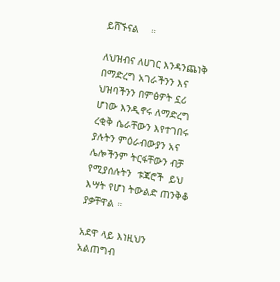ይሸኙናል    ።

ለህዝብና ለሀገር እንዳንጨነቅ በማድረግ አገራችንን እና ህዝባችንን በምፅዎት ኗሪ ሆነው እንዲኖሩ ለማድረግ ረቂቅ ሴራቸውን እየተገበሩ ያሉትን ምዕራብውያን አና  ሌሎችንም ትርፋቸውን ብቻ የሚያሰሉትን  ቱጃሮች  ይህ እሣት የሆነ ትውልድ ጠንቅቆ ያቃቸዋል ።

አደዋ ላይ እነዚህን አልጠግብ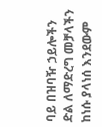ባይ በዝባዥ ኃይሎችን ድል ለማድረግ መቻላችን ከነሱ ያላነሰ እንደውም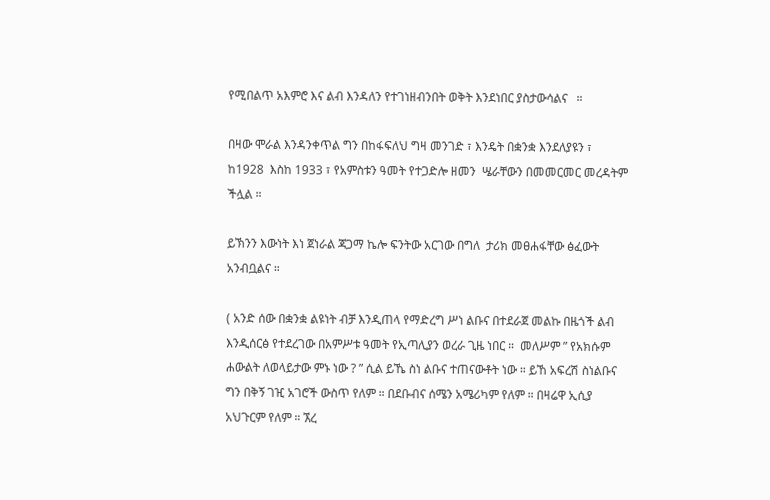የሚበልጥ አእምሮ እና ልብ እንዳለን የተገነዘብንበት ወቅት እንደነበር ያስታውሳልና   ።

በዛው ሞራል እንዳንቀጥል ግን በከፋፍለህ ግዛ መንገድ ፣ እንዴት በቋንቋ እንደለያዩን ፣  ከ1928  እስከ 1933 ፣ የአምስቱን ዓመት የተጋድሎ ዘመን  ሤራቸውን በመመርመር መረዳትም ችሏል ።

ይኽንን እውነት እነ ጀነራል ጃጋማ ኬሎ ፍንትው አርገው በግለ  ታሪክ መፀሐፋቸው ፅፈውት አንብቧልና ።

( አንድ ሰው በቋንቋ ልዩነት ብቻ እንዲጠላ የማድረግ ሥነ ልቡና በተደራጀ መልኩ በዜጎች ልብ እንዲሰርፅ የተደረገው በአምሥቱ ዓመት የኢጣሊያን ወረራ ጊዜ ነበር ።  መለሥም ” የአክሱም ሐውልት ለወላይታው ምኑ ነው ? ” ሲል ይኼ ስነ ልቡና ተጠናውቶት ነው ። ይኸ አፍረሽ ስነልቡና ግን በቅኝ ገዢ አገሮች ውስጥ የለም ። በደቡብና ሰሜን አሜሪካም የለም ። በዛሬዋ ኢሲያ አህጉርም የለም ። ኧረ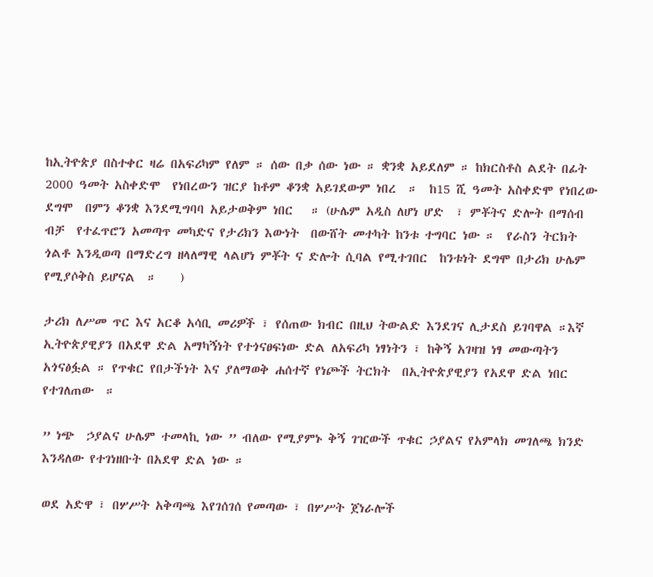ከኢትዮጵያ በስተቀር ዛሬ በአፍሪካም የለም ። ሰው በቃ ሰው ነው ። ቋንቋ አይደለም ። ከክርስቶስ ልደት በፊት 2000 ዓመት አስቀድሞ  የነበረውን ዝርያ ከቶም ቆንቋ አይገደውም ነበረ  ።  ከ15 ሺ ዓመት አስቀድሞ የነበረው ደግሞ  በምን ቆንቋ እንደሚግባባ አይታወቅም ነበር   ። (ሁሌም አዲስ ለሆነ ሆድ  ፣ ምቾትና ድሎት በማሰብ  ብቻ  የተፈጥሮን አመጣጥ መካድና የታሪክን እውነት  በውሸት መተካት ከንቱ ተግባር ነው ።  የራስን ትርክት ጎልቶ እንዲወጣ በማድረግ ዘላለማዊ ላልሆነ ምቾት ና ድሎት ሲባል የሚተገበር  ከንቱነት ደግሞ በታሪክ ሁሌም የሚያሶቅስ ይሆናል  ።    )

ታሪክ ለሥመ ጥር እና አርቆ አሳቢ መሪዎች ፣ የሰጠው ክብር በዚህ ትውልድ እንደገና ሊታደስ ይገባዋል ።እኛ ኢትዮጵያዊያን በአደዋ ድል አማካኝነት የተጎናፀፍነው ድል ለአፍሪካ ነፃነትን ፣ ከቅኝ አገዛዝ ነፃ መውጣትን አጎናፅፏል ። የጥቁር የበታችነት እና ያለማወቅ ሐሰተኛ የነጮች ትርክት  በኢትዮጵያዊያን የአደዋ ድል ነበር  የተገለጠው  ።

” ነጭ  ኃያልና ሁሌም ተመላኪ ነው ” ብለው የሚያምኑ ቅኝ ገዢውች ጥቁር ኃያልና የአምላክ መገለጫ ክንድ እንዳለው የተገነዘቡት በአደዋ ድል ነው ።

ወደ አድዋ ፣ በሦሥት አቅጣጫ እየገሰገሰ የመጣው ፣ በሦሥት ጀነራሎች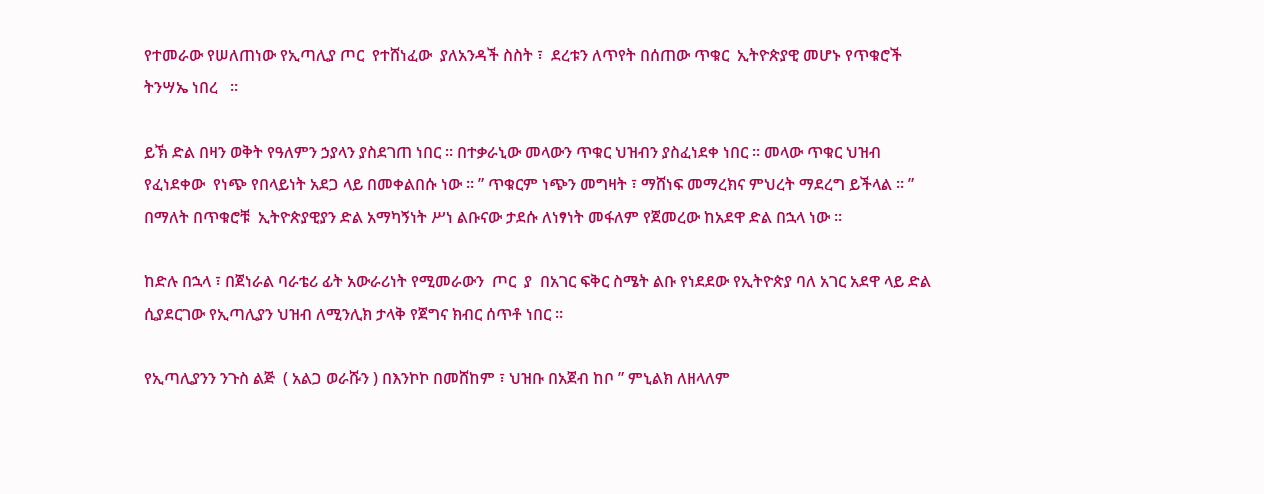የተመራው የሠለጠነው የኢጣሊያ ጦር  የተሸነፈው  ያለአንዳች ስስት ፣  ደረቱን ለጥየት በሰጠው ጥቁር  ኢትዮጵያዊ መሆኑ የጥቁሮች ትንሣኤ ነበረ   ።

ይኽ ድል በዛን ወቅት የዓለምን ኃያላን ያስደገጠ ነበር ። በተቃራኒው መላውን ጥቁር ህዝብን ያስፈነደቀ ነበር ። መላው ጥቁር ህዝብ የፈነደቀው  የነጭ የበላይነት አደጋ ላይ በመቀልበሱ ነው ። ” ጥቁርም ነጭን መግዛት ፣ ማሸነፍ መማረክና ምህረት ማደረግ ይችላል ። ” በማለት በጥቁሮቹ  ኢትዮጵያዊያን ድል አማካኝነት ሥነ ልቡናው ታደሱ ለነፃነት መፋለም የጀመረው ከአደዋ ድል በኋላ ነው ።

ከድሉ በኋላ ፣ በጀነራል ባራቴሪ ፊት አውራሪነት የሚመራውን  ጦር  ያ  በአገር ፍቅር ስሜት ልቡ የነደደው የኢትዮጵያ ባለ አገር አደዋ ላይ ድል ሲያደርገው የኢጣሊያን ህዝብ ለሚንሊክ ታላቅ የጀግና ክብር ሰጥቶ ነበር ።

የኢጣሊያንን ንጉስ ልጅ  ( አልጋ ወራሹን ) በእንኮኮ በመሸከም ፣ ህዝቡ በአጀብ ከቦ ” ምኒልክ ለዘላለም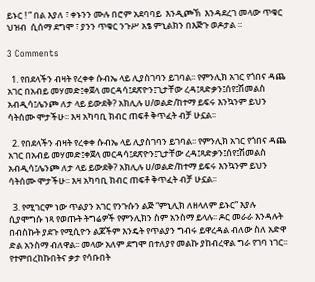ይኑር ! ” በል እያለ ፣ ቀኑንን ሙሉ በሮም አደባባይ  እንዲጮኽ  እንዳደረገ መላው ጥቁር ህዝብ  ሲሰማ ደግሞ ፣ ያንን ጥቁር ንጉሥ አፄ ምኒልክን በእጅጉ ወዶታል ።

3 Comments

  1. የበደላችን ብዛት የረቀቀ ሱብኤ ላይ ሊያስገባን ይገባል፡፡ የምንሊክ አገር የጎበና ዳጨ አገር በአብይ መሃመድ፤ቀጀላ መርዳሳ፤ደጽዮን፤ጊታቸው ረዳ፤ጻድቃን፤ሰየ፤ሽመልስ አብዲሳ፤ሌንጮ ለታ ላይ ይውደቅ? አክሊሉ ሀ/ወልድ/ከተማ ይፍሩ እንኳንም ይህን ሳትሰሙ ሞታችሁ፡፡ እዛ አካባቢ ክብር ጠፍቶ ቅጥፈት ብቻ ሁኗል፡፡

  2. የበደላችን ብዛት የረቀቀ ሱብኤ ላይ ሊያስገባን ይገባል፡፡ የምንሊክ አገር የጎበና ዳጨ አገር በአብይ መሃመድ፤ቀጀላ መርዳሳ፤ደጽዮን፤ጊታቸው ረዳ፤ጻድቃን፤ሰየ፤ሽመልስ አብዲሳ፤ሌንጮ ለታ ላይ ይውደቅ? አክሊሉ ሀ/ወልድ/ከተማ ይፍሩ እንኳንም ይህን ሳትሰሙ ሞታችሁ፡፡ እዛ አካባቢ ክብር ጠፍቶ ቅጥፈት ብቻ ሁኗል፡፡

  3. የሚገርም ነው ጥልያን አገር የንጉሱን ልጅ “ምኒሊክ ለዘላለም ይኑር” እያሉ ሲያሞግሱ ነጻ የወጡት ትግሬዎች የምንሊክን ስም አንስማ ይላሉ፡፡ ዶር መራራ እንዳሉት በብስኩት ያደጉ የሚሲዮን ልጆችም እንዴት የጥልያን ግብሩ ይዋረዳል ብለው ስለ አድዋ ድል አንስማ ብለዋል፡፡ መላው አለም ደግሞ በተለያየ መልኩ ያከብረዋል ግራ የገባ ነገር፡፡ የተምበረከኩበትና ቃታ የሳቡበት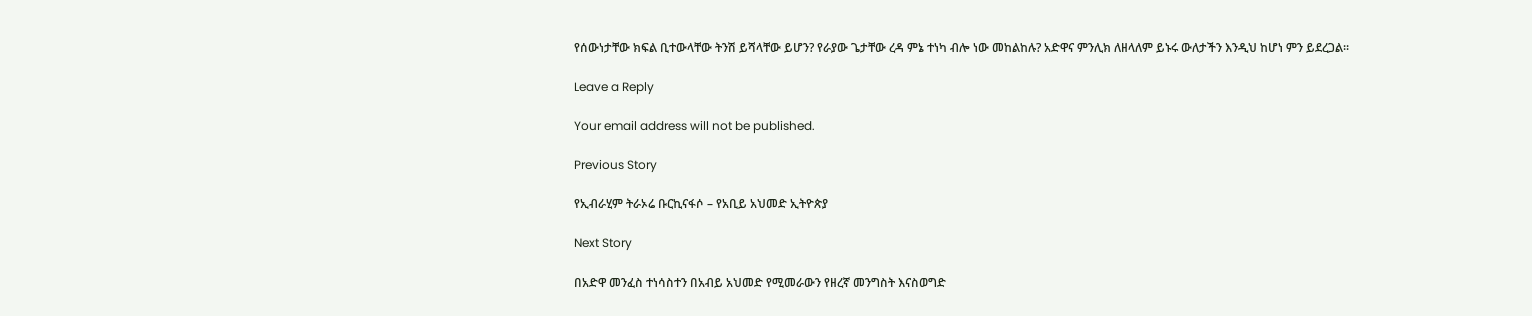የሰውነታቸው ክፍል ቢተውላቸው ትንሽ ይሻላቸው ይሆን? የራያው ጌታቸው ረዳ ምኔ ተነካ ብሎ ነው መከልከሉ? አድዋና ምንሊክ ለዘላለም ይኑሩ ውለታችን እንዲህ ከሆነ ምን ይደረጋል፡፡

Leave a Reply

Your email address will not be published.

Previous Story

የኢብራሂም ትራኦሬ ቡርኪናፋሶ – የአቢይ አህመድ ኢትዮጵያ

Next Story

በአድዋ መንፈስ ተነሳስተን በአብይ አህመድ የሚመራውን የዘረኛ መንግስት እናስወግድ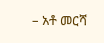– አቶ መርሻ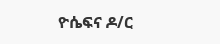ዮሴፍና ዶ/ር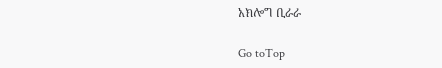አክሎግ ቢራራ

Go toTop